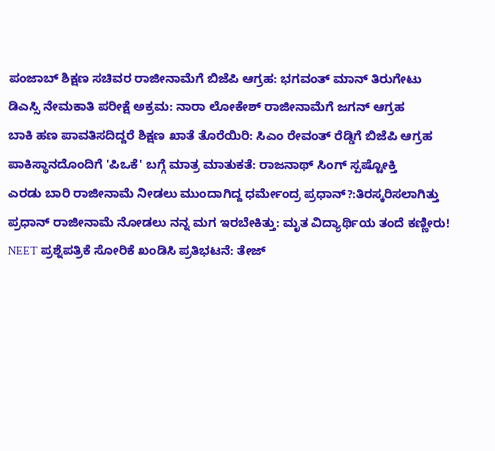ಪಂಜಾಬ್ ಶಿಕ್ಷಣ ಸಚಿವರ ರಾಜೀನಾಮೆಗೆ ಬಿಜೆಪಿ ಆಗ್ರಹ: ಭಗವಂತ್ ಮಾನ್ ತಿರುಗೇಟು
ಡಿಎಸ್ಸಿ ನೇಮಕಾತಿ ಪರೀಕ್ಷೆ ಅಕ್ರಮ: ನಾರಾ ಲೋಕೇಶ್ ರಾಜೀನಾಮೆಗೆ ಜಗನ್ ಆಗ್ರಹ
ಬಾಕಿ ಹಣ ಪಾವತಿಸದಿದ್ದರೆ ಶಿಕ್ಷಣ ಖಾತೆ ತೊರೆಯಿರಿ: ಸಿಎಂ ರೇವಂತ್ ರೆಡ್ಡಿಗೆ ಬಿಜೆಪಿ ಆಗ್ರಹ
ಪಾಕಿಸ್ಥಾನದೊಂದಿಗೆ 'ಪಿಒಕೆ' ಬಗ್ಗೆ ಮಾತ್ರ ಮಾತುಕತೆ: ರಾಜನಾಥ್ ಸಿಂಗ್ ಸ್ಪಷ್ಟೋಕ್ತಿ
ಎರಡು ಬಾರಿ ರಾಜೀನಾಮೆ ನೀಡಲು ಮುಂದಾಗಿದ್ದ ಧರ್ಮೇಂದ್ರ ಪ್ರಧಾನ್?:ತಿರಸ್ಕರಿಸಲಾಗಿತ್ತು
ಪ್ರಧಾನ್ ರಾಜೀನಾಮೆ ನೋಡಲು ನನ್ನ ಮಗ ಇರಬೇಕಿತ್ತು: ಮೃತ ವಿದ್ಯಾರ್ಥಿಯ ತಂದೆ ಕಣ್ಣೀರು!
NEET ಪ್ರಶ್ನೆಪತ್ರಿಕೆ ಸೋರಿಕೆ ಖಂಡಿಸಿ ಪ್ರತಿಭಟನೆ: ತೇಜ್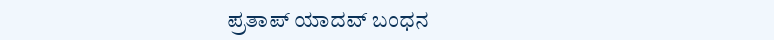ಪ್ರತಾಪ್ ಯಾದವ್ ಬಂಧನ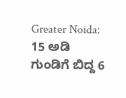Greater Noida: 15 ಅಡಿ ಗುಂಡಿಗೆ ಬಿದ್ದ 6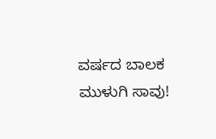ವರ್ಷದ ಬಾಲಕ ಮುಳುಗಿ ಸಾವು!